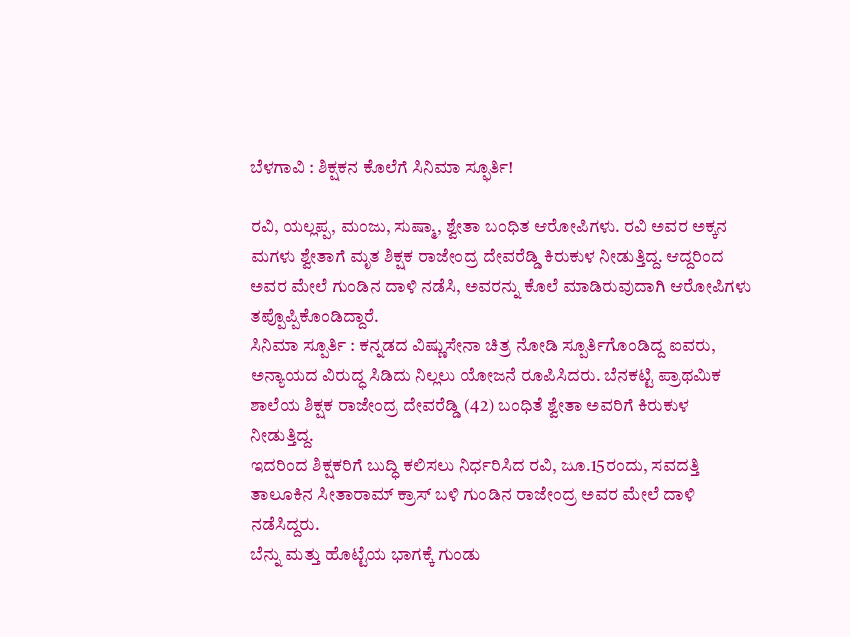ಬೆಳಗಾವಿ : ಶಿಕ್ಷಕನ ಕೊಲೆಗೆ ಸಿನಿಮಾ ಸ್ಫೂರ್ತಿ!

ರವಿ, ಯಲ್ಲಪ್ಪ, ಮಂಜು, ಸುಷ್ಮಾ, ಶ್ವೇತಾ ಬಂಧಿತ ಆರೋಪಿಗಳು. ರವಿ ಅವರ ಅಕ್ಕನ ಮಗಳು ಶ್ವೇತಾಗೆ ಮೃತ ಶಿಕ್ಷಕ ರಾಜೇಂದ್ರ ದೇವರೆಡ್ಡಿ ಕಿರುಕುಳ ನೀಡುತ್ತಿದ್ದ. ಆದ್ದರಿಂದ ಅವರ ಮೇಲೆ ಗುಂಡಿನ ದಾಳಿ ನಡೆಸಿ, ಅವರನ್ನು ಕೊಲೆ ಮಾಡಿರುವುದಾಗಿ ಆರೋಪಿಗಳು ತಪ್ಪೊಪ್ಪಿಕೊಂಡಿದ್ದಾರೆ.
ಸಿನಿಮಾ ಸ್ಪೂರ್ತಿ : ಕನ್ನಡದ ವಿಷ್ಣುಸೇನಾ ಚಿತ್ರ ನೋಡಿ ಸ್ಪೂರ್ತಿಗೊಂಡಿದ್ದ ಐವರು, ಅನ್ಯಾಯದ ವಿರುದ್ಧ ಸಿಡಿದು ನಿಲ್ಲಲು ಯೋಜನೆ ರೂಪಿಸಿದರು. ಬೆನಕಟ್ಟಿ ಪ್ರಾಥಮಿಕ ಶಾಲೆಯ ಶಿಕ್ಷಕ ರಾಜೇಂದ್ರ ದೇವರೆಡ್ಡಿ (42) ಬಂಧಿತೆ ಶ್ವೇತಾ ಅವರಿಗೆ ಕಿರುಕುಳ ನೀಡುತ್ತಿದ್ದ.
ಇದರಿಂದ ಶಿಕ್ಷಕರಿಗೆ ಬುದ್ಧಿ ಕಲಿಸಲು ನಿರ್ಧರಿಸಿದ ರವಿ, ಜೂ.15ರಂದು, ಸವದತ್ತಿ ತಾಲೂಕಿನ ಸೀತಾರಾಮ್ ಕ್ರಾಸ್ ಬಳಿ ಗುಂಡಿನ ರಾಜೇಂದ್ರ ಅವರ ಮೇಲೆ ದಾಳಿ ನಡೆಸಿದ್ದರು.
ಬೆನ್ನು ಮತ್ತು ಹೊಟ್ಟೆಯ ಭಾಗಕ್ಕೆ ಗುಂಡು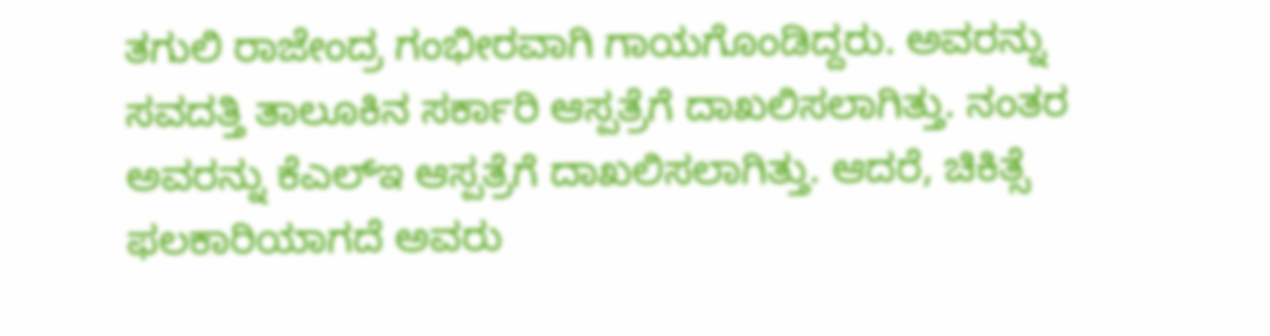ತಗುಲಿ ರಾಜೇಂದ್ರ ಗಂಭೀರವಾಗಿ ಗಾಯಗೊಂಡಿದ್ದರು. ಅವರನ್ನು ಸವದತ್ತಿ ತಾಲೂಕಿನ ಸರ್ಕಾರಿ ಆಸ್ಪತ್ರೆಗೆ ದಾಖಲಿಸಲಾಗಿತ್ತು. ನಂತರ ಅವರನ್ನು ಕೆಎಲ್ಇ ಆಸ್ಪತ್ರೆಗೆ ದಾಖಲಿಸಲಾಗಿತ್ತು. ಆದರೆ, ಚಿಕಿತ್ಸೆ ಫಲಕಾರಿಯಾಗದೆ ಅವರು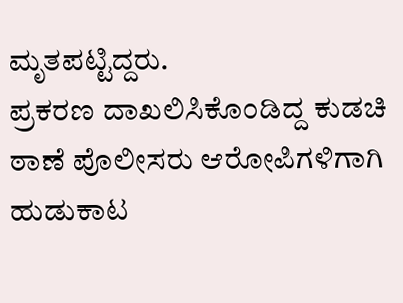ಮೃತಪಟ್ಟಿದ್ದರು.
ಪ್ರಕರಣ ದಾಖಲಿಸಿಕೊಂಡಿದ್ದ ಕುಡಚಿ ಠಾಣೆ ಪೊಲೀಸರು ಆರೋಪಿಗಳಿಗಾಗಿ ಹುಡುಕಾಟ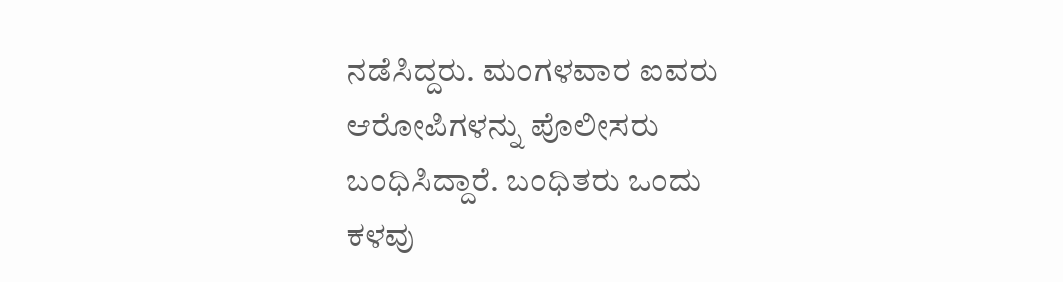ನಡೆಸಿದ್ದರು. ಮಂಗಳವಾರ ಐವರು ಆರೋಪಿಗಳನ್ನು ಪೊಲೀಸರು ಬಂಧಿಸಿದ್ದಾರೆ. ಬಂಧಿತರು ಒಂದು ಕಳವು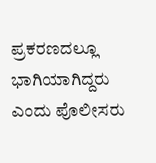ಪ್ರಕರಣದಲ್ಲೂ ಭಾಗಿಯಾಗಿದ್ದರು ಎಂದು ಪೊಲೀಸರು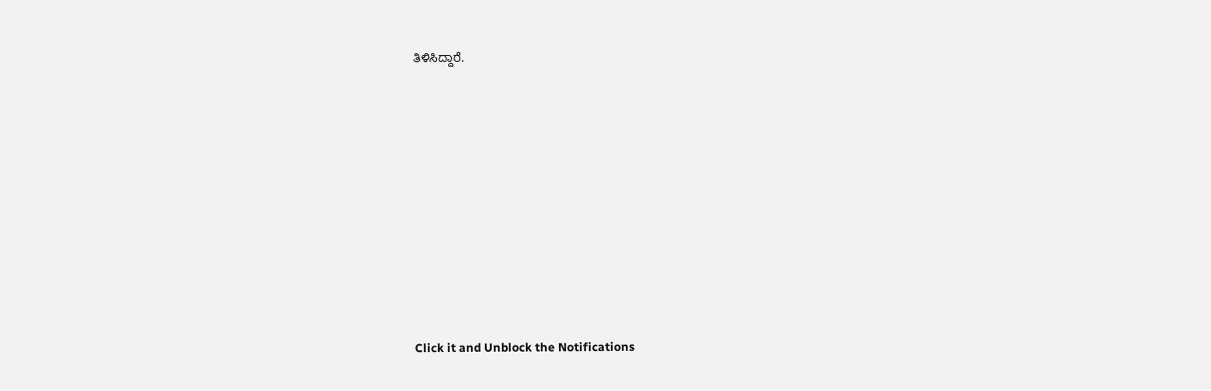ತಿಳಿಸಿದ್ದಾರೆ.











Click it and Unblock the Notifications